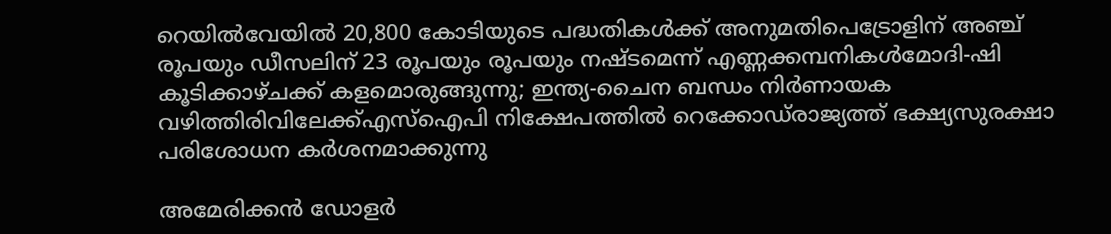റെയില്‍വേയില്‍ 20,800 കോടിയുടെ പദ്ധതികള്‍ക്ക് അനുമതിപെട്രോളിന് അഞ്ച് രൂപയും ഡീസലിന് 23 രൂപയും രൂപയും നഷ്ടമെന്ന് എണ്ണക്കമ്പനികൾമോദി-ഷി കൂടിക്കാഴ്ചക്ക് കളമൊരുങ്ങുന്നു; ഇന്ത്യ-ചൈന ബന്ധം നിര്‍ണായക വഴിത്തിരിവിലേക്ക്എസ്‌ഐപി നിക്ഷേപത്തില്‍ റെക്കോഡ്‌രാജ്യത്ത് ഭക്ഷ്യസുരക്ഷാ പരിശോധന കർശനമാക്കുന്നു

അമേരിക്കൻ ഡോളർ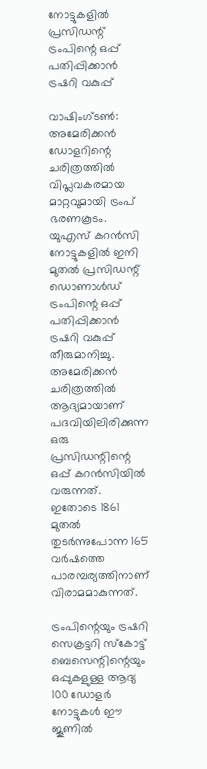നോട്ടുകളിൽ പ്രസിഡന്റ് ട്രംപിന്റെ ഒപ്പ് പതിപ്പിക്കാൻ ട്രഷറി വകുപ്പ്

വാഷിംഗ്ടൺ: അമേരിക്കൻ ഡോളറിന്റെ ചരിത്രത്തിൽ വിപ്ലവകരമായ മാറ്റവുമായി ട്രംപ് ഭരണകൂടം. യുഎസ് കറൻസി നോട്ടുകളിൽ ഇനി മുതൽ പ്രസിഡന്റ് ഡൊണാൾഡ് ട്രംപിന്റെ ഒപ്പ് പതിപ്പിക്കാൻ ട്രഷറി വകുപ്പ് തീരുമാനിച്ചു. അമേരിക്കൻ ചരിത്രത്തിൽ ആദ്യമായാണ് പദവിയിലിരിക്കുന്ന ഒരു പ്രസിഡന്റിന്റെ ഒപ്പ് കറൻസിയിൽ വരുന്നത്. ഇതോടെ 1861 മുതൽ തുടർന്നുപോന്ന 165 വർഷത്തെ പാരമ്പര്യത്തിനാണ് വിരാമമാകുന്നത്.

ട്രംപിന്റെയും ട്രഷറി സെക്രട്ടറി സ്കോട്ട് ബെസെന്റിന്റെയും ഒപ്പുകളുള്ള ആദ്യ 100 ഡോളർ നോട്ടുകൾ ഈ ജൂണിൽ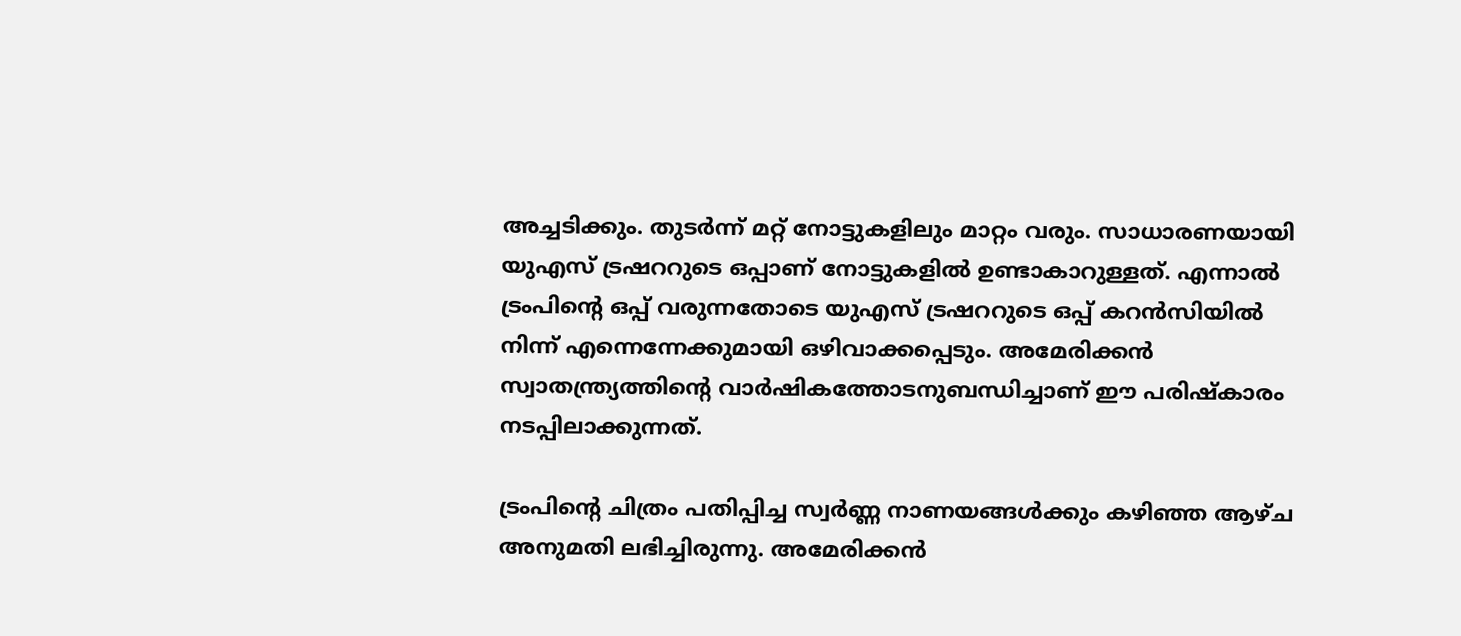അച്ചടിക്കും. തുടർന്ന് മറ്റ് നോട്ടുകളിലും മാറ്റം വരും. സാധാരണയായി യുഎസ് ട്രഷററുടെ ഒപ്പാണ് നോട്ടുകളിൽ ഉണ്ടാകാറുള്ളത്. എന്നാൽ ട്രംപിന്റെ ഒപ്പ് വരുന്നതോടെ യുഎസ് ട്രഷററുടെ ഒപ്പ് കറൻസിയിൽ നിന്ന് എന്നെന്നേക്കുമായി ഒഴിവാക്കപ്പെടും. അമേരിക്കൻ സ്വാതന്ത്ര്യത്തിന്റെ വാർഷികത്തോടനുബന്ധിച്ചാണ് ഈ പരിഷ്കാരം നടപ്പിലാക്കുന്നത്.

ട്രംപിന്റെ ചിത്രം പതിപ്പിച്ച സ്വർണ്ണ നാണയങ്ങൾക്കും കഴിഞ്ഞ ആഴ്ച അനുമതി ലഭിച്ചിരുന്നു. അമേരിക്കൻ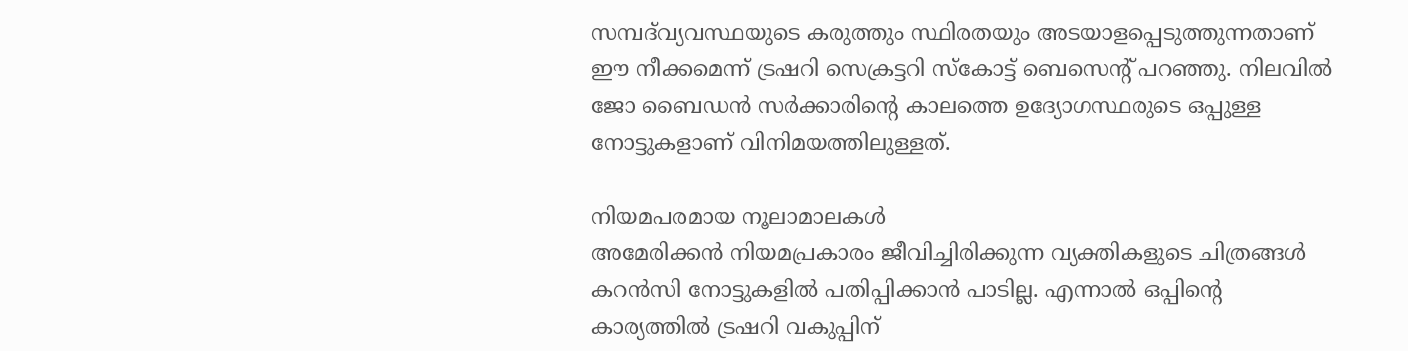സമ്പദ്‌വ്യവസ്ഥയുടെ കരുത്തും സ്ഥിരതയും അടയാളപ്പെടുത്തുന്നതാണ് ഈ നീക്കമെന്ന് ട്രഷറി സെക്രട്ടറി സ്കോട്ട് ബെസെന്റ് പറഞ്ഞു. നിലവിൽ ജോ ബൈഡൻ സർക്കാരിന്റെ കാലത്തെ ഉദ്യോഗസ്ഥരുടെ ഒപ്പുള്ള നോട്ടുകളാണ് വിനിമയത്തിലുള്ളത്.

നിയമപരമായ നൂലാമാലകൾ
അമേരിക്കൻ നിയമപ്രകാരം ജീവിച്ചിരിക്കുന്ന വ്യക്തികളുടെ ചിത്രങ്ങൾ കറൻസി നോട്ടുകളിൽ പതിപ്പിക്കാൻ പാടില്ല. എന്നാൽ ഒപ്പിന്റെ കാര്യത്തിൽ ട്രഷറി വകുപ്പിന്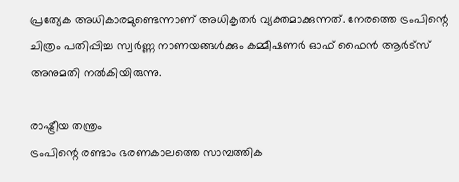പ്രത്യേക അധികാരമുണ്ടെന്നാണ് അധികൃതർ വ്യക്തമാക്കുന്നത്. നേരത്തെ ട്രംപിന്റെ ചിത്രം പതിപ്പിച്ച സ്വർണ്ണ നാണയങ്ങൾക്കും കമ്മീഷണർ ഓഫ് ഫൈൻ ആർട്സ് അനുമതി നൽകിയിരുന്നു.

രാഷ്ട്രീയ തന്ത്രം
ട്രംപിന്റെ രണ്ടാം ഭരണകാലത്തെ സാമ്പത്തിക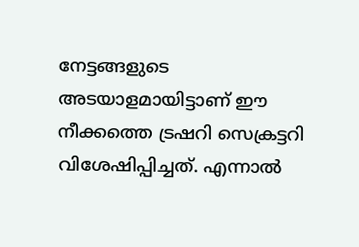നേട്ടങ്ങളുടെ അടയാളമായിട്ടാണ് ഈ നീക്കത്തെ ട്രഷറി സെക്രട്ടറി വിശേഷിപ്പിച്ചത്. എന്നാൽ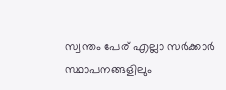സ്വന്തം പേര് എല്ലാ സർക്കാർ സ്ഥാപനങ്ങളിലും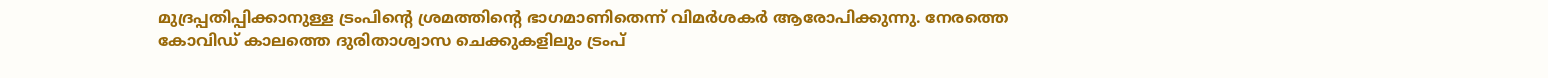മുദ്രപ്പതിപ്പിക്കാനുള്ള ട്രംപിന്റെ ശ്രമത്തിന്റെ ഭാഗമാണിതെന്ന് വിമർശകർ ആരോപിക്കുന്നു. നേരത്തെ കോവിഡ് കാലത്തെ ദുരിതാശ്വാസ ചെക്കുകളിലും ട്രംപ്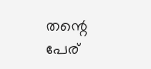തന്റെ പേര്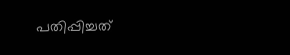പതിപ്പിച്ചത്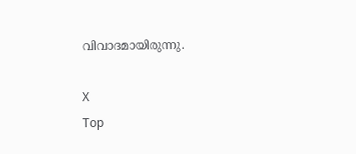വിവാദമായിരുന്നു.

X
Top